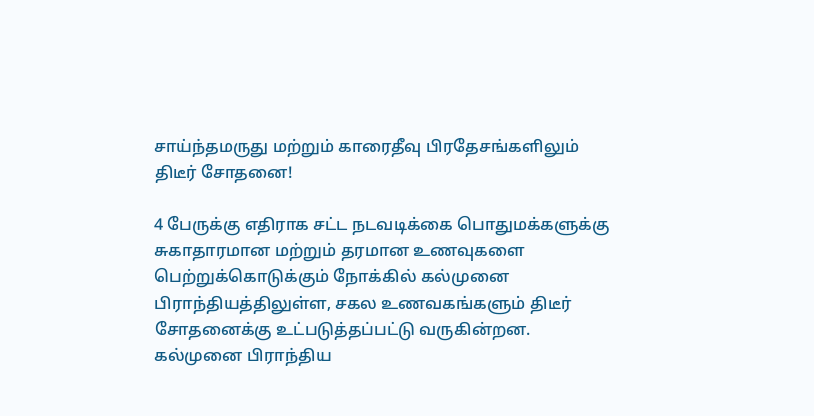சாய்ந்தமருது மற்றும் காரைதீவு பிரதேசங்களிலும் திடீர் சோதனை!

4 பேருக்கு எதிராக சட்ட நடவடிக்கை பொதுமக்களுக்கு சுகாதாரமான மற்றும் தரமான உணவுகளை பெற்றுக்கொடுக்கும் நோக்கில் கல்முனை பிராந்தியத்திலுள்ள, சகல உணவகங்களும் திடீர் சோதனைக்கு உட்படுத்தப்பட்டு வருகின்றன. கல்முனை பிராந்திய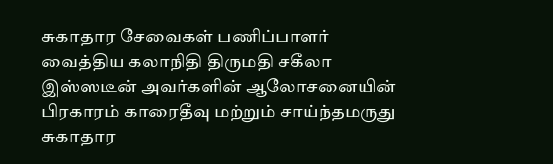சுகாதார சேவைகள் பணிப்பாளர் வைத்திய கலாநிதி திருமதி சகீலா இஸ்ஸடீன் அவர்களின் ஆலோசனையின் பிரகாரம் காரைதீவு மற்றும் சாய்ந்தமருது சுகாதார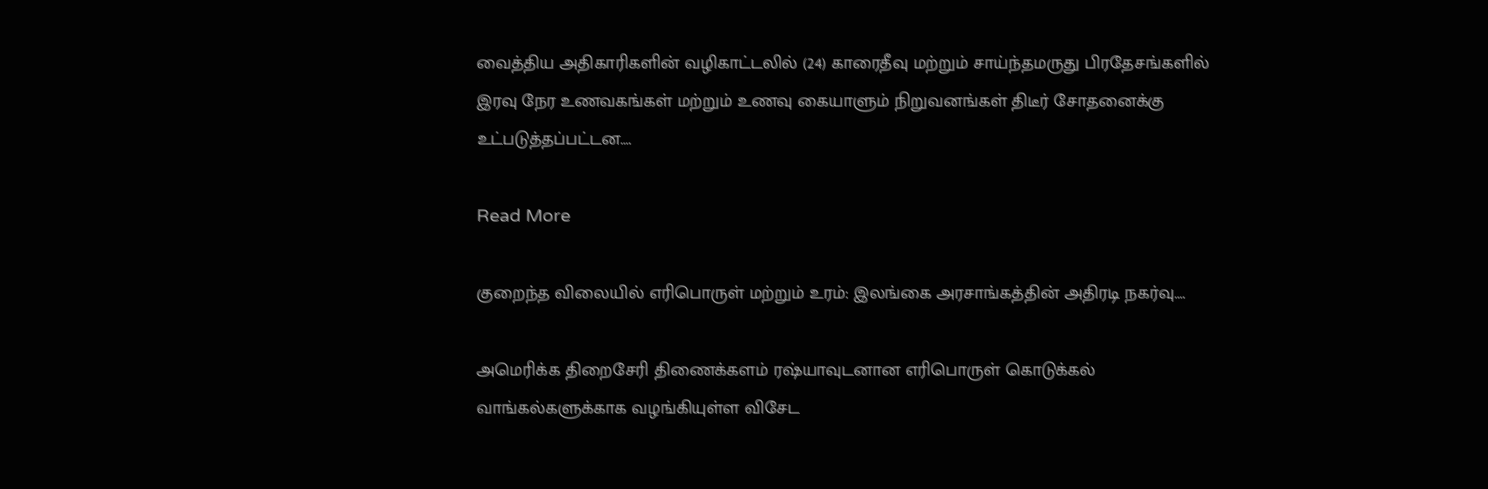வைத்திய அதிகாரிகளின் வழிகாட்டலில் (24) காரைதீவு மற்றும் சாய்ந்தமருது பிரதேசங்களில் இரவு நேர உணவகங்கள் மற்றும் உணவு கையாளும் நிறுவனங்கள் திடீர் சோதனைக்கு உட்படுத்தப்பட்டன….

Read More

குறைந்த விலையில் எரிபொருள் மற்றும் உரம்: இலங்கை அரசாங்கத்தின் அதிரடி நகர்வு….

அமெரிக்க திறைசேரி திணைக்களம் ரஷ்யாவுடனான எரிபொருள் கொடுக்கல் வாங்கல்களுக்காக வழங்கியுள்ள விசேட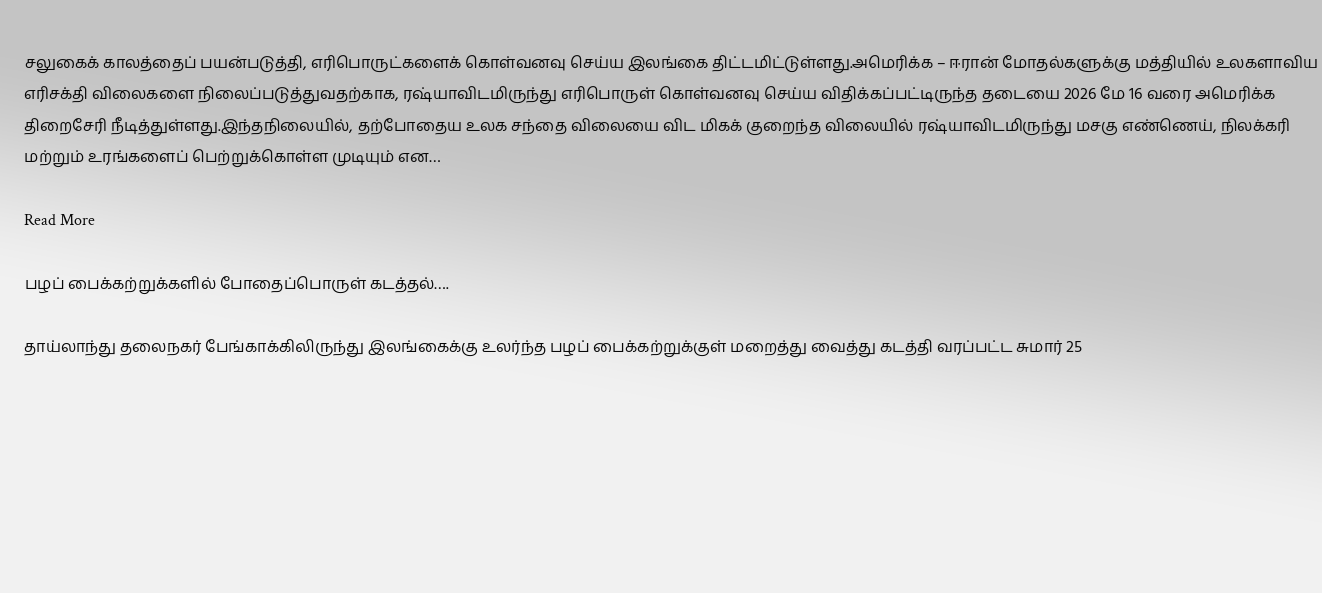சலுகைக் காலத்தைப் பயன்படுத்தி, எரிபொருட்களைக் கொள்வனவு செய்ய இலங்கை திட்டமிட்டுள்ளது.அமெரிக்க – ஈரான் மோதல்களுக்கு மத்தியில் உலகளாவிய எரிசக்தி விலைகளை நிலைப்படுத்துவதற்காக, ரஷ்யாவிடமிருந்து எரிபொருள் கொள்வனவு செய்ய விதிக்கப்பட்டிருந்த தடையை 2026 மே 16 வரை அமெரிக்க திறைசேரி நீடித்துள்ளது.இந்தநிலையில், தற்போதைய உலக சந்தை விலையை விட மிகக் குறைந்த விலையில் ரஷ்யாவிடமிருந்து மசகு எண்ணெய், நிலக்கரி மற்றும் உரங்களைப் பெற்றுக்கொள்ள முடியும் என…

Read More

பழப் பைக்கற்றுக்களில் போதைப்பொருள் கடத்தல்….

தாய்லாந்து தலைநகர் பேங்காக்கிலிருந்து இலங்கைக்கு உலர்ந்த பழப் பைக்கற்றுக்குள் மறைத்து வைத்து கடத்தி வரப்பட்ட சுமார் 25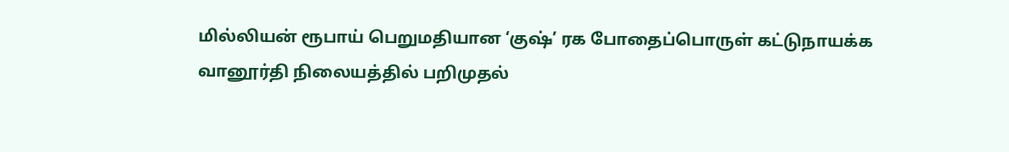மில்லியன் ரூபாய் பெறுமதியான ‘குஷ்’ ரக போதைப்பொருள் கட்டுநாயக்க வானூர்தி நிலையத்தில் பறிமுதல்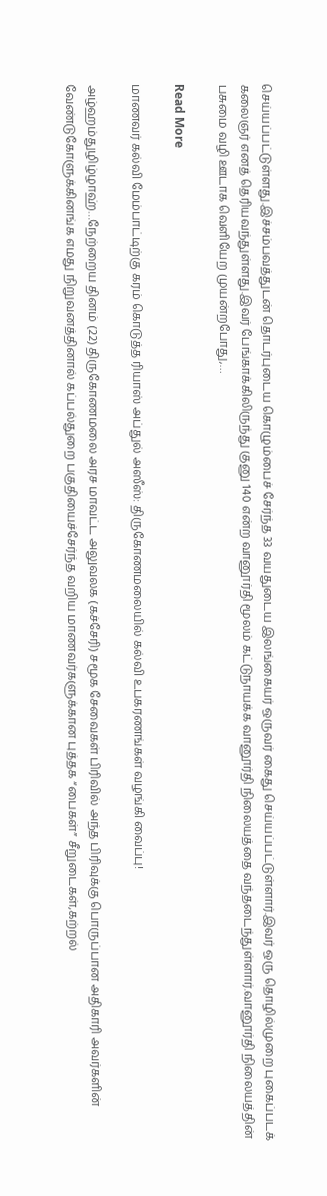செய்யப்பட்டுள்ளது.இச்சம்பவத்துடன் தொடர்புடைய கொழும்பைச் சேர்ந்த 33 வயதுடைய இலங்கையர் ஒருவர் கைது செய்யப்பட்டுள்ளார்.இவர் ஒரு தொழில்முறை புகைப்படக் கலைஞர் எனத் தெரியவந்துள்ளது.இவர் பேங்காக்கிலிருந்து குனு 140 என்ற வானூர்தி மூலம் கட்டுநாயக்க வானூர்தி நிலையத்தை வந்தடைந்துள்ளார்.வானூர்தி நிலையத்தின் பசுமை வழி ஊடாக வெளியேற முயன்றபோது,…

Read More

மாணவர் கல்வி மேம்பாட்டிற்கு கரம் கொடுத்த ரியாஸ் அப்துல் அஸீஸ்: திருகோணமலையில் கல்வி உபகரணங்கள் வழங்கி வைப்பு!

அழ்ஹம்துழிழ்ழாஹ்…நேற்றைய தினம் (22) திருகோணமலை அரச மாவட்ட அலுவலக (கச்சேரி) சமூக சேவைகள் பிரிவில் அந்த பிரிவுக்கு பொருப்பான அதிகாரி அவர்களின் வேண்டுகோளுக்கினங்க எமது நிறுவனத்தினால் கப்பல்துறை பகுதியைச்சேர்ந்த வறிய மாணவர்களுக்கான புத்தக “பைகள்” சீறுடைகள்,கற்றல்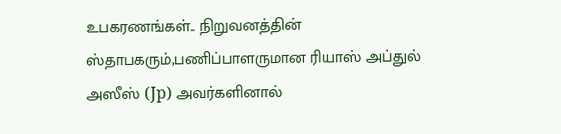உபகரணங்கள்.. நிறுவனத்தின் ஸ்தாபகரும்,பணிப்பாளருமான ரியாஸ் அப்துல் அஸீஸ் (Jp) அவர்களினால்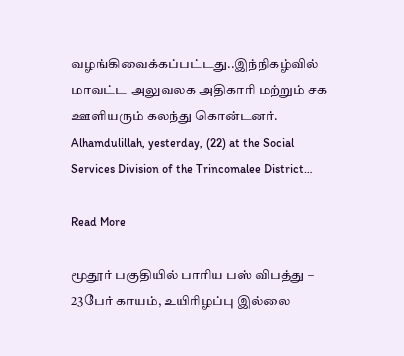வழங்கிவைக்கப்பட்டது..இந்நிகழ்வில் மாவட்ட அலுவலக அதிகாரி மற்றும் சக ஊளியரும் கலந்து கொன்டனர். Alhamdulillah, yesterday, (22) at the Social Services Division of the Trincomalee District…

Read More

மூதூர் பகுதியில் பாரிய பஸ் விபத்து – 23பேர் காயம், உயிரிழப்பு இல்லை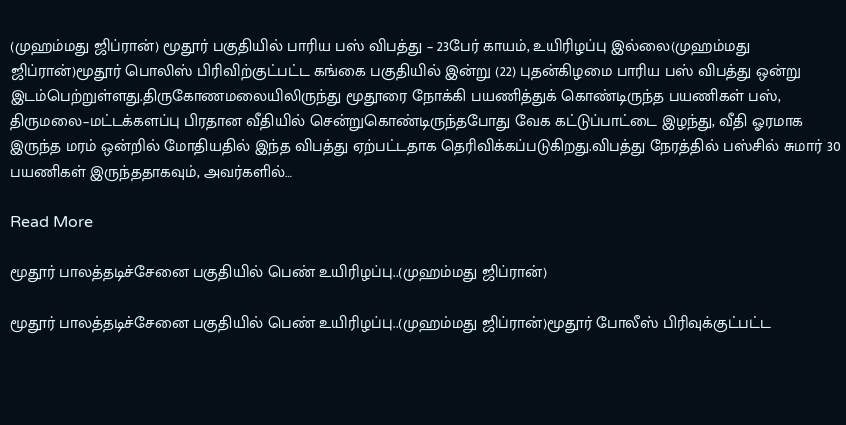(முஹம்மது ஜிப்ரான்) மூதூர் பகுதியில் பாரிய பஸ் விபத்து – 23பேர் காயம், உயிரிழப்பு இல்லை(முஹம்மது ஜிப்ரான்)மூதூர் பொலிஸ் பிரிவிற்குட்பட்ட கங்கை பகுதியில் இன்று (22) புதன்கிழமை பாரிய பஸ் விபத்து ஒன்று இடம்பெற்றுள்ளது.திருகோணமலையிலிருந்து மூதூரை நோக்கி பயணித்துக் கொண்டிருந்த பயணிகள் பஸ், திருமலை–மட்டக்களப்பு பிரதான வீதியில் சென்றுகொண்டிருந்தபோது வேக கட்டுப்பாட்டை இழந்து, வீதி ஓரமாக இருந்த மரம் ஒன்றில் மோதியதில் இந்த விபத்து ஏற்பட்டதாக தெரிவிக்கப்படுகிறது.விபத்து நேரத்தில் பஸ்சில் சுமார் 30 பயணிகள் இருந்ததாகவும், அவர்களில்…

Read More

மூதூர் பாலத்தடிச்சேனை பகுதியில் பெண் உயிரிழப்பு..(முஹம்மது ஜிப்ரான்)

மூதூர் பாலத்தடிச்சேனை பகுதியில் பெண் உயிரிழப்பு..(முஹம்மது ஜிப்ரான்)மூதூர் போலீஸ் பிரிவுக்குட்பட்ட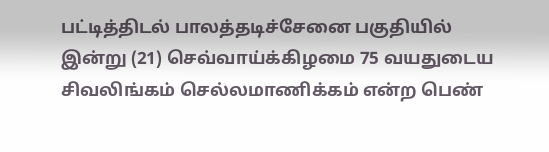பட்டித்திடல் பாலத்தடிச்சேனை பகுதியில் இன்று (21) செவ்வாய்க்கிழமை 75 வயதுடைய சிவலிங்கம் செல்லமாணிக்கம் என்ற பெண்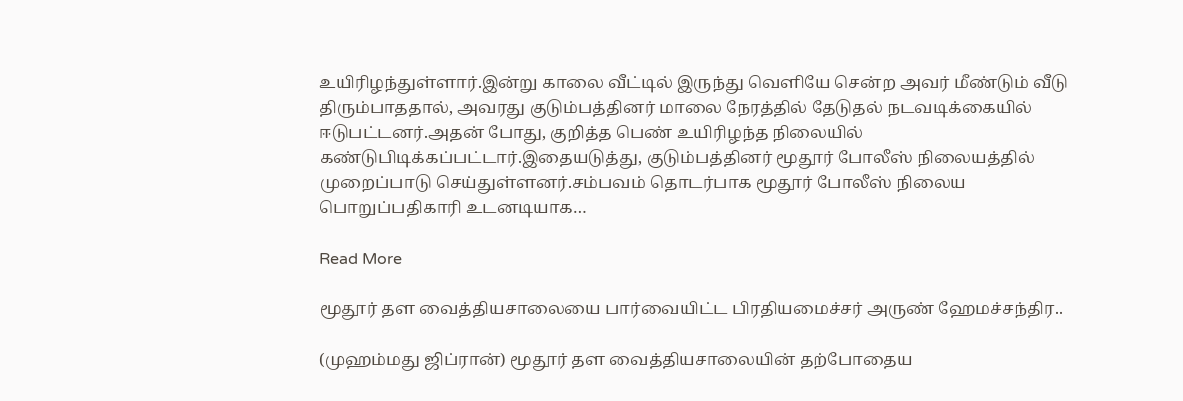உயிரிழந்துள்ளார்.இன்று காலை வீட்டில் இருந்து வெளியே சென்ற அவர் மீண்டும் வீடு திரும்பாததால், அவரது குடும்பத்தினர் மாலை நேரத்தில் தேடுதல் நடவடிக்கையில் ஈடுபட்டனர்.அதன் போது, குறித்த பெண் உயிரிழந்த நிலையில் கண்டுபிடிக்கப்பட்டார்.இதையடுத்து, குடும்பத்தினர் மூதூர் போலீஸ் நிலையத்தில் முறைப்பாடு செய்துள்ளனர்.சம்பவம் தொடர்பாக மூதூர் போலீஸ் நிலைய பொறுப்பதிகாரி உடனடியாக…

Read More

மூதூர் தள வைத்தியசாலையை பார்வையிட்ட பிரதியமைச்சர் அருண் ஹேமச்சந்திர..

(முஹம்மது ஜிப்ரான்) மூதூர் தள வைத்தியசாலையின் தற்போதைய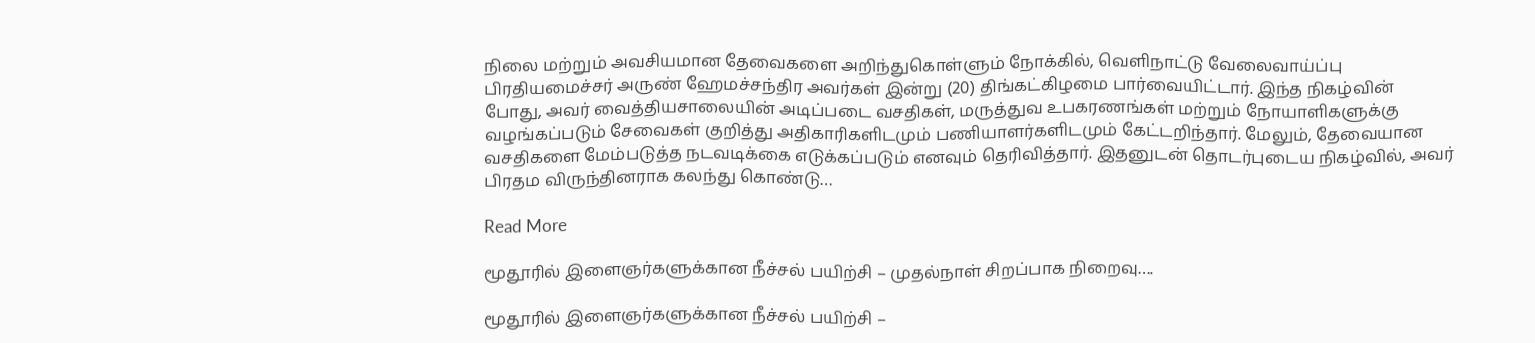நிலை மற்றும் அவசியமான தேவைகளை அறிந்துகொள்ளும் நோக்கில், வெளிநாட்டு வேலைவாய்ப்பு பிரதியமைச்சர் அருண் ஹேமச்சந்திர அவர்கள் இன்று (20) திங்கட்கிழமை பார்வையிட்டார். இந்த நிகழ்வின் போது, அவர் வைத்தியசாலையின் அடிப்படை வசதிகள், மருத்துவ உபகரணங்கள் மற்றும் நோயாளிகளுக்கு வழங்கப்படும் சேவைகள் குறித்து அதிகாரிகளிடமும் பணியாளர்களிடமும் கேட்டறிந்தார். மேலும், தேவையான வசதிகளை மேம்படுத்த நடவடிக்கை எடுக்கப்படும் எனவும் தெரிவித்தார். இதனுடன் தொடர்புடைய நிகழ்வில், அவர் பிரதம விருந்தினராக கலந்து கொண்டு…

Read More

மூதூரில் இளைஞர்களுக்கான நீச்சல் பயிற்சி – முதல்நாள் சிறப்பாக நிறைவு….

மூதூரில் இளைஞர்களுக்கான நீச்சல் பயிற்சி –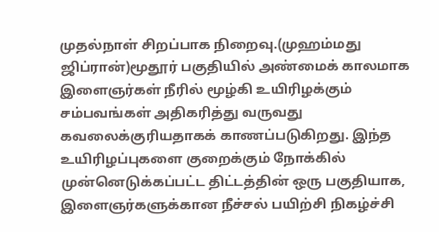முதல்நாள் சிறப்பாக நிறைவு.(முஹம்மது ஜிப்ரான்)மூதூர் பகுதியில் அண்மைக் காலமாக இளைஞர்கள் நீரில் மூழ்கி உயிரிழக்கும் சம்பவங்கள் அதிகரித்து வருவது கவலைக்குரியதாகக் காணப்படுகிறது. இந்த உயிரிழப்புகளை குறைக்கும் நோக்கில் முன்னெடுக்கப்பட்ட திட்டத்தின் ஒரு பகுதியாக, இளைஞர்களுக்கான நீச்சல் பயிற்சி நிகழ்ச்சி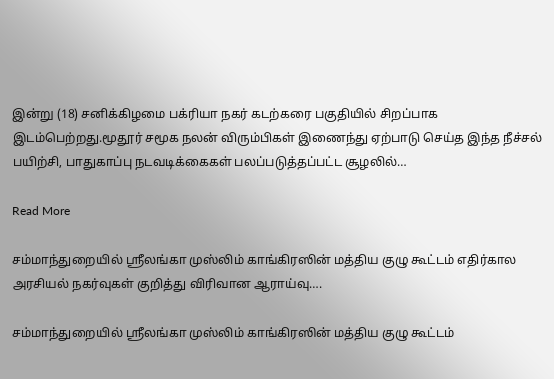இன்று (18) சனிக்கிழமை பக்ரியா நகர் கடற்கரை பகுதியில் சிறப்பாக இடம்பெற்றது.மூதூர் சமூக நலன் விரும்பிகள் இணைந்து ஏற்பாடு செய்த இந்த நீச்சல் பயிற்சி, பாதுகாப்பு நடவடிக்கைகள் பலப்படுத்தப்பட்ட சூழலில்…

Read More

சம்மாந்துறையில் ஸ்ரீலங்கா முஸ்லிம் காங்கிரஸின் மத்திய குழு கூட்டம் எதிர்கால அரசியல் நகர்வுகள் குறித்து விரிவான ஆராய்வு….

சம்மாந்துறையில் ஸ்ரீலங்கா முஸ்லிம் காங்கிரஸின் மத்திய குழு கூட்டம்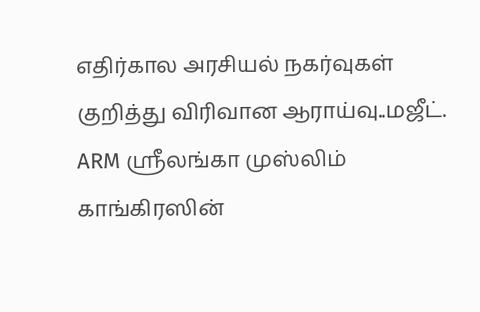எதிர்கால அரசியல் நகர்வுகள் குறித்து விரிவான ஆராய்வு..மஜீட். ARM ஸ்ரீலங்கா முஸ்லிம் காங்கிரஸின்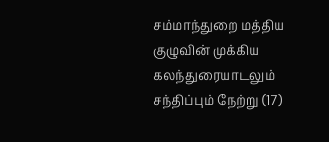சம்மாந்துறை மத்திய குழுவின் முக்கிய கலந்துரையாடலும் சந்திப்பும் நேற்று (17)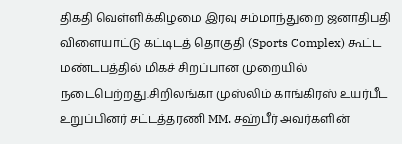திகதி வெள்ளிக்கிழமை இரவு சம்மாந்துறை ஜனாதிபதி விளையாட்டு கட்டிடத் தொகுதி (Sports Complex) கூட்ட மண்டபத்தில் மிகச் சிறப்பான முறையில் நடைபெற்றது.சிறிலங்கா முஸ்லிம் காங்கிரஸ் உயர்பீட உறுப்பினர் சட்டத்தரணி MM. சஹ்பீர் அவர்களின்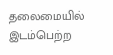தலைமையில் இடம்பெற்ற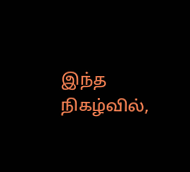இந்த நிகழ்வில்,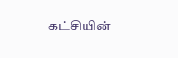கட்சியின்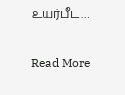உயர்பீட…

Read More